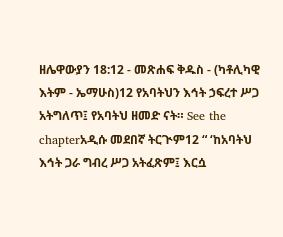ዘሌዋውያን 18:12 - መጽሐፍ ቅዱስ - (ካቶሊካዊ እትም - ኤማሁስ)12 የአባትህን እኅት ኃፍረተ ሥጋ አትግለጥ፤ የአባትህ ዘመድ ናት። See the chapterአዲሱ መደበኛ ትርጒም12 “ ‘ከአባትህ እኅት ጋራ ግብረ ሥጋ አትፈጽም፤ እርሷ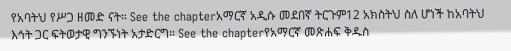የአባትህ የሥጋ ዘመድ ናት። See the chapterአማርኛ አዲሱ መደበኛ ትርጉም12 አክስትህ ስለ ሆነች ከአባትህ እኅት ጋር ፍትወታዊ ግንኙነት አታድርግ። See the chapterየአማርኛ መጽሐፍ ቅዱስ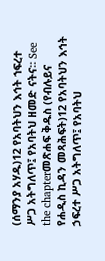(ሰማንያ አሃዱ)12 የአባትህን እኅት ኀፍረተ ሥጋ አትግለጥ፤ የአባትህ ዘመድ ናትና። See the chapterመጽሐፍ ቅዱስ (የብሉይና የሐዲስ ኪዳን መጻሕፍት)12 የአባትህን እኅት ኃፍረተ ሥጋ አትግለጥ፤ የአባትህ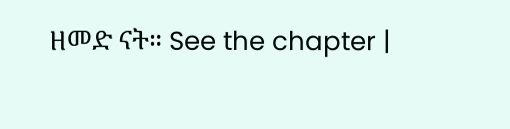ዘመድ ናት። See the chapter |